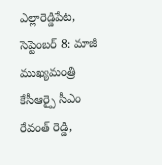ఎల్లారెడ్డిపేట, సెప్టెంబర్ 8: మాజీ ముఖ్యమంత్రి కేసీఆర్పై సీఎం రేవంత్ రెడ్డి,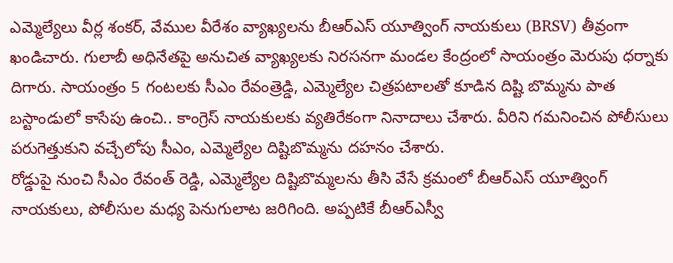ఎమ్మెల్యేలు వీర్ల శంకర్, వేముల వీరేశం వ్యాఖ్యలను బీఆర్ఎస్ యూత్వింగ్ నాయకులు (BRSV) తీవ్రంగా ఖండిచారు. గులాబీ అధినేతపై అనుచిత వ్యాఖ్యలకు నిరసనగా మండల కేంద్రంలో సాయంత్రం మెరుపు ధర్నాకు దిగారు. సాయంత్రం 5 గంటలకు సీఎం రేవంత్రెడ్డి, ఎమ్మెల్యేల చిత్రపటాలతో కూడిన దిష్టి బొమ్మను పాత బస్టాండులో కాసేపు ఉంచి.. కాంగ్రెస్ నాయకులకు వ్యతిరేకంగా నినాదాలు చేశారు. వీరిని గమనించిన పోలీసులు పరుగెత్తుకుని వచ్చేలోపు సీఎం, ఎమ్మెల్యేల దిష్టిబొమ్మను దహనం చేశారు.
రోడ్డుపై నుంచి సీఎం రేవంత్ రెడ్డి, ఎమ్మెల్యేల దిష్టిబొమ్మలను తీసి వేసే క్రమంలో బీఆర్ఎస్ యూత్వింగ్ నాయకులు, పోలీసుల మధ్య పెనుగులాట జరిగింది. అప్పటికే బీఆర్ఎస్వీ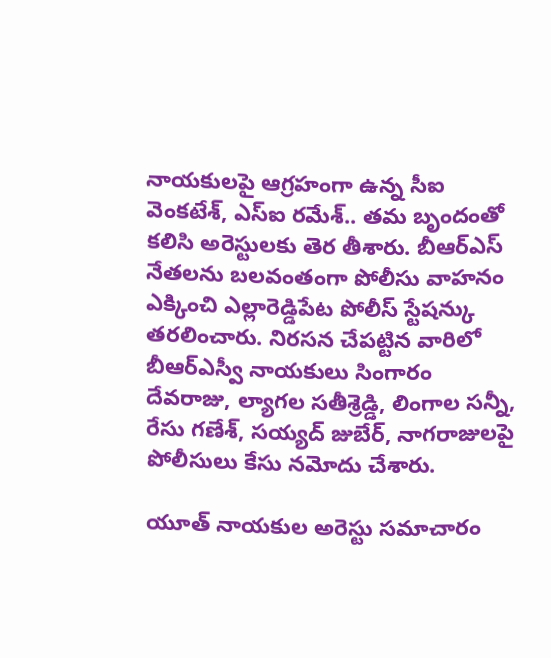నాయకులపై ఆగ్రహంగా ఉన్న సీఐ వెంకటేశ్, ఎస్ఐ రమేశ్.. తమ బృందంతో కలిసి అరెస్టులకు తెర తీశారు. బీఆర్ఎస్ నేతలను బలవంతంగా పోలీసు వాహనం ఎక్కించి ఎల్లారెడ్డిపేట పోలీస్ స్టేషన్కు తరలించారు. నిరసన చేపట్టిన వారిలో బీఆర్ఎస్వీ నాయకులు సింగారం దేవరాజు, ల్యాగల సతీశ్రెడ్డి, లింగాల సన్నీ, రేసు గణేశ్, సయ్యద్ జుబేర్, నాగరాజులపై పోలీసులు కేసు నమోదు చేశారు.

యూత్ నాయకుల అరెస్టు సమాచారం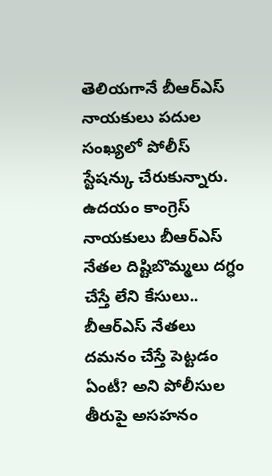తెలియగానే బీఆర్ఎస్ నాయకులు పదుల సంఖ్యలో పోలీస్ స్టేషన్కు చేరుకున్నారు. ఉదయం కాంగ్రెస్ నాయకులు బీఆర్ఎస్ నేతల దిష్టిబొమ్మలు దగ్ధం చేస్తే లేని కేసులు.. బీఆర్ఎస్ నేతలు దమనం చేస్తే పెట్టడం ఏంటీ? అని పోలీసుల తీరుపై అసహనం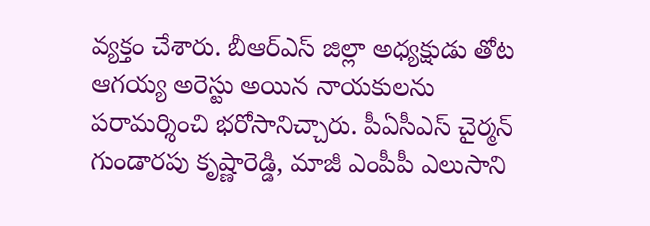వ్యక్తం చేశారు. బీఆర్ఎస్ జిల్లా అధ్యక్షుడు తోట ఆగయ్య అరెస్టు అయిన నాయకులను పరామర్శించి భరోసానిచ్చారు. పీఏసీఎస్ చైర్మన్ గుండారపు కృష్ణారెడ్డి, మాజీ ఎంపీపీ ఎలుసాని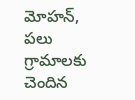మోహన్, పలు గ్రామాలకు చెందిన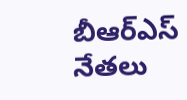బీఆర్ఎస్ నేతలు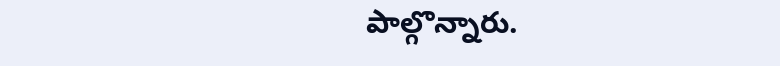పాల్గొన్నారు.